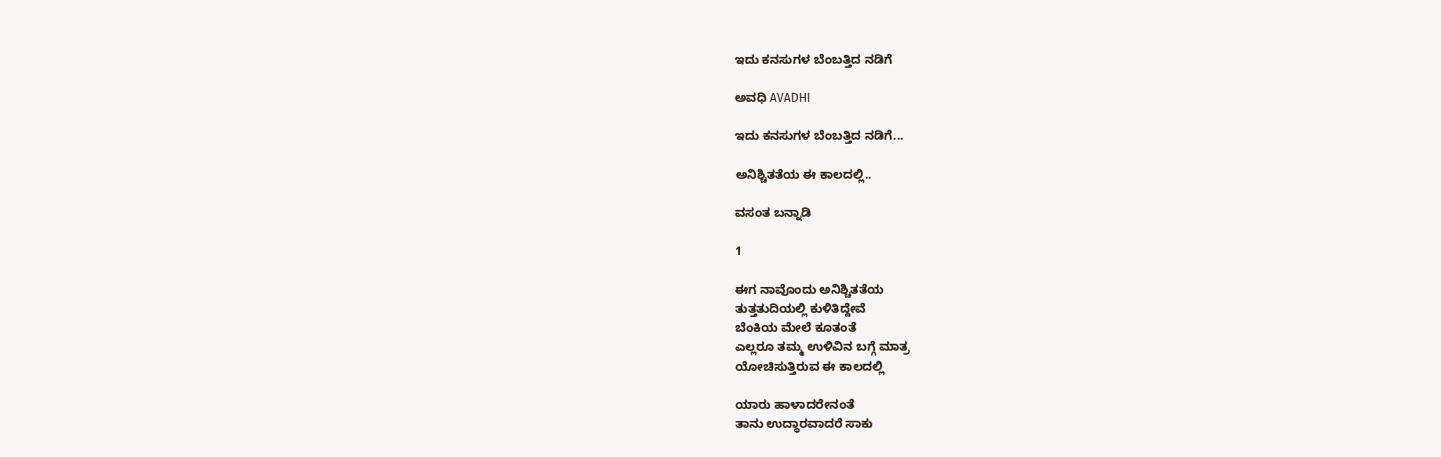ಇದು ಕನಸುಗಳ ಬೆಂಬತ್ತಿದ ನಡಿಗೆ‍

ಅವಧಿ AVADHI

ಇದು ಕನಸುಗಳ ಬೆಂಬತ್ತಿದ ನಡಿಗೆ...

ಅನಿಶ್ಚಿತತೆಯ ಈ ಕಾಲದಲ್ಲಿ..

ವಸಂತ ಬನ್ನಾಡಿ

1

ಈಗ ನಾವೊಂದು ಅನಿಶ್ಚಿತತೆಯ
ತುತ್ತತುದಿಯಲ್ಲಿ ಕುಳಿತಿದ್ದೇವೆ
ಬೆಂಕಿಯ ಮೇಲೆ ಕೂತಂತೆ
ಎಲ್ಲರೂ ತಮ್ಮ ಉಳಿವಿನ ಬಗ್ಗೆ ಮಾತ್ರ
ಯೋಚಿಸುತ್ತಿರುವ ಈ ಕಾಲದಲ್ಲಿ

ಯಾರು ಹಾಳಾದರೇನಂತೆ
ತಾನು ಉದ್ಧಾರವಾದರೆ ಸಾಕು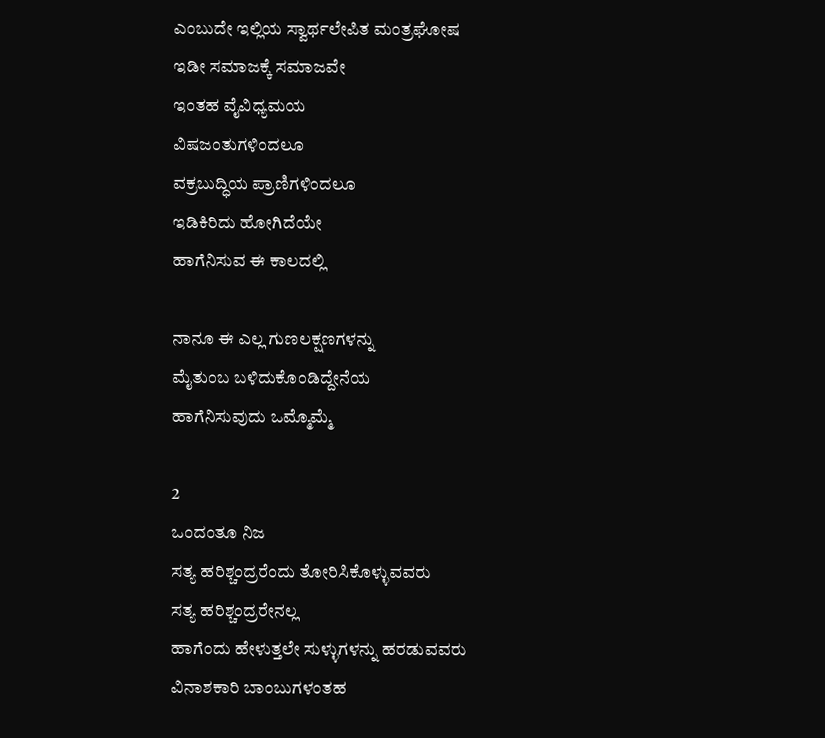ಎಂಬುದೇ ಇಲ್ಲಿಯ ಸ್ವಾರ್ಥಲೇಪಿತ ಮಂತ್ರಘೋಷ
ಇಡೀ ಸಮಾಜಕ್ಕೆ ಸಮಾಜವೇ
ಇಂತಹ ವೈವಿಧ್ಯಮಯ
ವಿಷಜಂತುಗಳಿಂದಲೂ
ವಕ್ರಬುದ್ಧಿಯ ಪ್ರಾಣಿಗಳಿಂದಲೂ
ಇಡಿಕಿರಿದು ಹೋಗಿದೆಯೇ
ಹಾಗೆನಿಸುವ ಈ ಕಾಲದಲ್ಲಿ

ನಾನೂ ಈ ಎಲ್ಲ ಗುಣಲಕ್ಷಣಗಳನ್ನು
ಮೈತುಂಬ ಬಳಿದುಕೊಂಡಿದ್ದೇನೆಯ
ಹಾಗೆನಿಸುವುದು ಒಮ್ಮೊಮ್ಮೆ

2
ಒಂದಂತೂ ನಿಜ
ಸತ್ಯ ಹರಿಶ್ಚಂದ್ರರೆಂದು ತೋರಿಸಿಕೊಳ್ಳುವವರು
ಸತ್ಯ ಹರಿಶ್ಚಂದ್ರರೇನಲ್ಲ
ಹಾಗೆಂದು ಹೇಳುತ್ತಲೇ ಸುಳ್ಳುಗಳನ್ನು ಹರಡುವವರು
ವಿನಾಶಕಾರಿ ಬಾಂಬುಗಳಂತಹ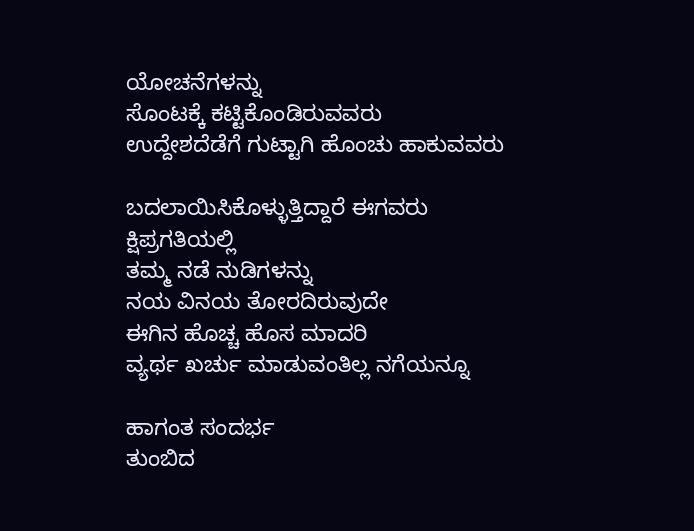ಯೋಚನೆಗಳನ್ನು
ಸೊಂಟಕ್ಕೆ ಕಟ್ಟಿಕೊಂಡಿರುವವರು
ಉದ್ದೇಶದೆಡೆಗೆ ಗುಟ್ಟಾಗಿ ಹೊಂಚು ಹಾಕುವವರು

ಬದಲಾಯಿಸಿಕೊಳ್ಳುತ್ತಿದ್ದಾರೆ ಈಗವರು
ಕ್ಷಿಪ್ರಗತಿಯಲ್ಲಿ
ತಮ್ಮ ನಡೆ ನುಡಿಗಳನ್ನು
ನಯ ವಿನಯ ತೋರದಿರುವುದೇ
ಈಗಿನ ಹೊಚ್ಚ ಹೊಸ ಮಾದರಿ
ವ್ಯರ್ಥ ಖರ್ಚು ಮಾಡುವಂತಿಲ್ಲ ನಗೆಯನ್ನೂ

ಹಾಗಂತ ಸಂದರ್ಭ
ತುಂಬಿದ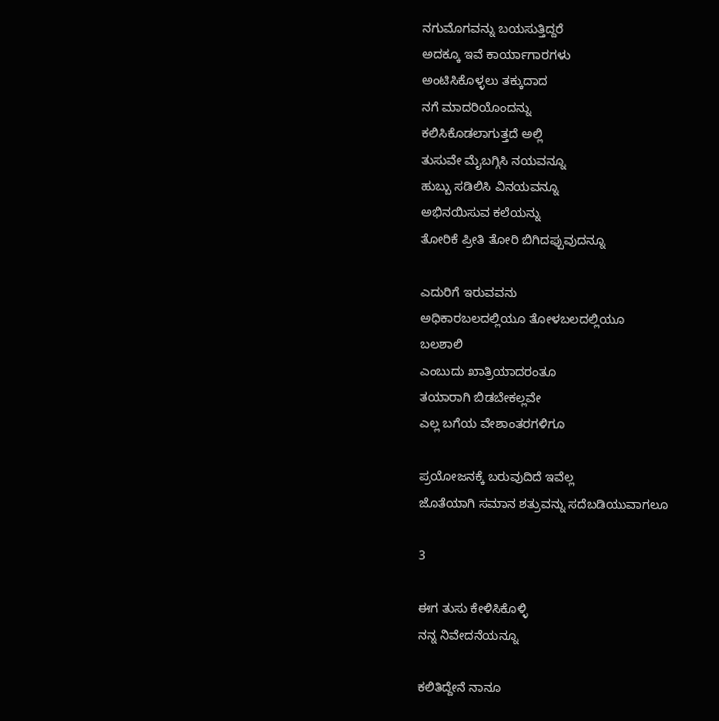ನಗುಮೊಗವನ್ನು ಬಯಸುತ್ತಿದ್ದರೆ
ಅದಕ್ಕೂ ಇವೆ ಕಾರ್ಯಾಗಾರಗಳು
ಅಂಟಿಸಿಕೊಳ್ಳಲು ತಕ್ಕುದಾದ
ನಗೆ ಮಾದರಿಯೊಂದನ್ನು
ಕಲಿಸಿಕೊಡಲಾಗುತ್ತದೆ ಅಲ್ಲಿ
ತುಸುವೇ ಮೈಬಗ್ಗಿಸಿ ನಯವನ್ನೂ
ಹುಬ್ಬು ಸಡಿಲಿಸಿ ವಿನಯವನ್ನೂ
ಅಭಿನಯಿಸುವ ಕಲೆಯನ್ನು
ತೋರಿಕೆ ಪ್ರೀತಿ ತೋರಿ ಬಿಗಿದಪ್ಪುವುದನ್ನೂ

ಎದುರಿಗೆ ಇರುವವನು
ಅಧಿಕಾರಬಲದಲ್ಲಿಯೂ ತೋಳಬಲದಲ್ಲಿಯೂ
ಬಲಶಾಲಿ
ಎಂಬುದು ಖಾತ್ರಿಯಾದರಂತೂ
ತಯಾರಾಗಿ ಬಿಡಬೇಕಲ್ಲವೇ
ಎಲ್ಲ ಬಗೆಯ ವೇಶಾಂತರಗಳಿಗೂ

ಪ್ರಯೋಜನಕ್ಕೆ ಬರುವುದಿದೆ ಇವೆಲ್ಲ
ಜೊತೆಯಾಗಿ ಸಮಾನ ಶತ್ರುವನ್ನು ಸದೆಬಡಿಯುವಾಗಲೂ

3

ಈಗ ತುಸು ಕೇಳಿಸಿಕೊಳ್ಳಿ
ನನ್ನ ನಿವೇದನೆಯನ್ನೂ

ಕಲಿತಿದ್ದೇನೆ ನಾನೂ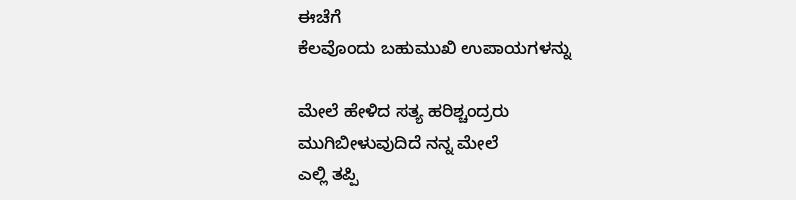ಈಚೆಗೆ
ಕೆಲವೊಂದು ಬಹುಮುಖಿ ಉಪಾಯಗಳನ್ನು

ಮೇಲೆ ಹೇಳಿದ ಸತ್ಯ ಹರಿಶ್ಚಂದ್ರರು
ಮುಗಿಬೀಳುವುದಿದೆ ನನ್ನ ಮೇಲೆ
ಎಲ್ಲಿ ತಪ್ಪಿ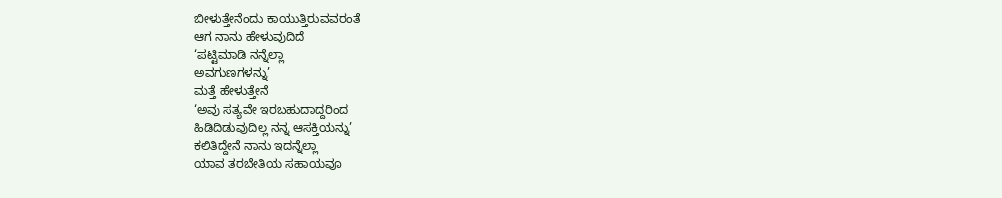ಬೀಳುತ್ತೇನೆಂದು ಕಾಯುತ್ತಿರುವವರಂತೆ
ಆಗ ನಾನು ಹೇಳುವುದಿದೆ
‘ಪಟ್ಟಿಮಾಡಿ ನನ್ನೆಲ್ಲಾ
ಅವಗುಣಗಳನ್ನು’
ಮತ್ತೆ ಹೇಳುತ್ತೇನೆ
‘ಅವು ಸತ್ಯವೇ ಇರಬಹುದಾದ್ದರಿಂದ
ಹಿಡಿದಿಡುವುದಿಲ್ಲ ನನ್ನ ಆಸಕ್ತಿಯನ್ನು’
ಕಲಿತಿದ್ದೇನೆ ನಾನು ಇದನ್ನೆಲ್ಲಾ
ಯಾವ ತರಬೇತಿಯ ಸಹಾಯವೂ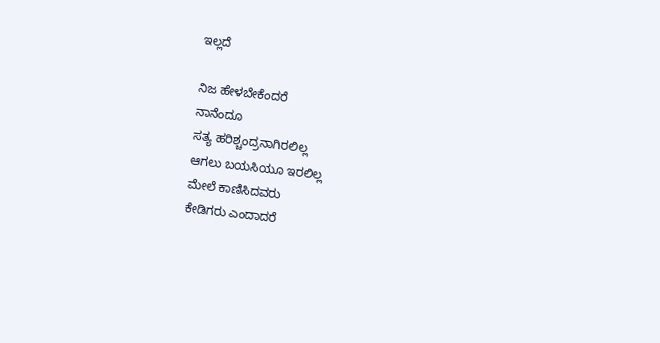ಇಲ್ಲದೆ

ನಿಜ ಹೇಳಬೇಕೆಂದರೆ
ನಾನೆಂದೂ
ಸತ್ಯ ಹರಿಶ್ಚಂದ್ರನಾಗಿರಲಿಲ್ಲ
ಆಗಲು ಬಯಸಿಯೂ ಇರಲಿಲ್ಲ
ಮೇಲೆ ಕಾಣಿಸಿದವರು
ಕೇಡಿಗರು ಎಂದಾದರೆ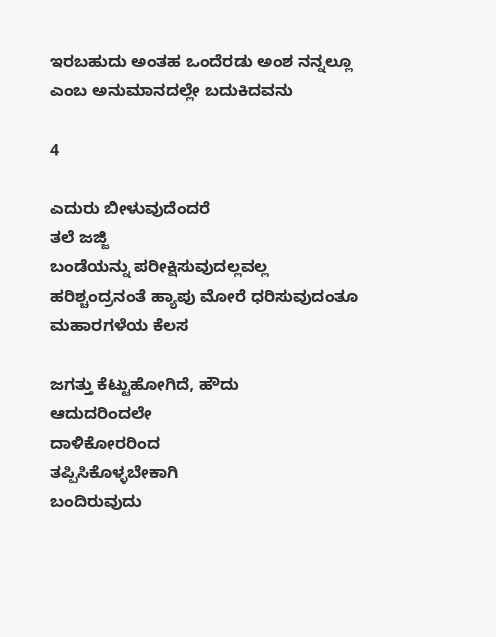ಇರಬಹುದು ಅಂತಹ ಒಂದೆರಡು ಅಂಶ ನನ್ನಲ್ಲೂ
ಎಂಬ ಅನುಮಾನದಲ್ಲೇ ಬದುಕಿದವನು

4

ಎದುರು ಬೀಳುವುದೆಂದರೆ
ತಲೆ ಜಜ್ಜಿ
ಬಂಡೆಯನ್ನು ಪರೀಕ್ಷಿಸುವುದಲ್ಲವಲ್ಲ
ಹರಿಶ್ಚಂದ್ರನಂತೆ ಹ್ಯಾಪು ಮೋರೆ ಧರಿಸುವುದಂತೂ
ಮಹಾರಗಳೆಯ ಕೆಲಸ

ಜಗತ್ತು ಕೆಟ್ಟುಹೋಗಿದೆ, ಹೌದು
ಆದುದರಿಂದಲೇ
ದಾಳಿಕೋರರಿಂದ
ತಪ್ಪಿಸಿಕೊಳ್ಳಬೇಕಾಗಿ
ಬಂದಿರುವುದು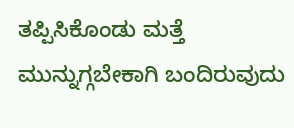ತಪ್ಪಿಸಿಕೊಂಡು ಮತ್ತೆ
ಮುನ್ನುಗ್ಗಬೇಕಾಗಿ ಬಂದಿರುವುದು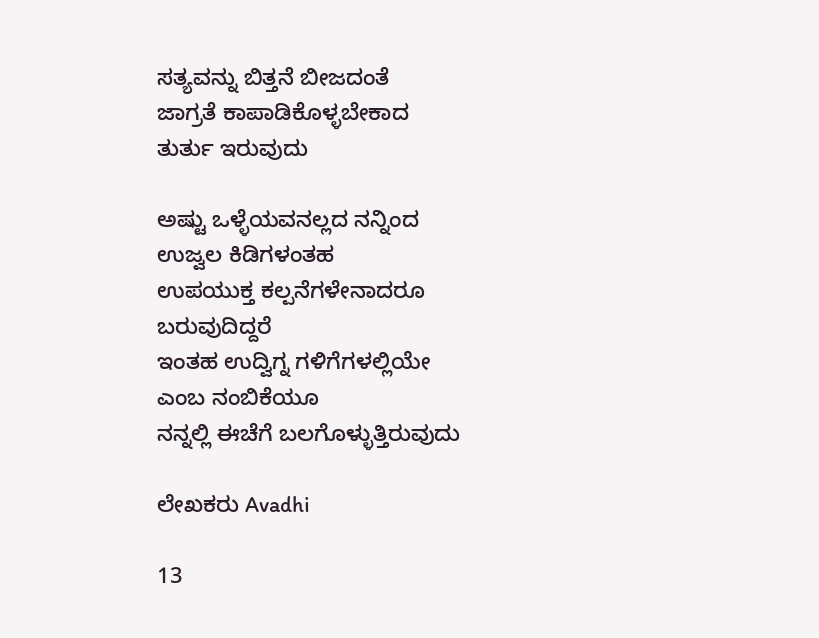ಸತ್ಯವನ್ನು ಬಿತ್ತನೆ ಬೀಜದಂತೆ
ಜಾಗ್ರತೆ ಕಾಪಾಡಿಕೊಳ್ಳಬೇಕಾದ
ತುರ್ತು ಇರುವುದು

ಅಷ್ಟು ಒಳ್ಳೆಯವನಲ್ಲದ ನನ್ನಿಂದ
ಉಜ್ವಲ ಕಿಡಿಗಳಂತಹ
ಉಪಯುಕ್ತ ಕಲ್ಪನೆಗಳೇನಾದರೂ ಬರುವುದಿದ್ದರೆ
ಇಂತಹ ಉದ್ವಿಗ್ನ ಗಳಿಗೆಗಳಲ್ಲಿಯೇ
ಎಂಬ ನಂಬಿಕೆಯೂ
ನನ್ನಲ್ಲಿ ಈಚೆಗೆ ಬಲಗೊಳ್ಳುತ್ತಿರುವುದು

ಲೇಖಕರು Avadhi

13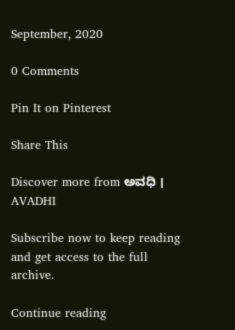September, 2020

0 Comments

Pin It on Pinterest

Share This

Discover more from ಅವಧಿ । AVADHI

Subscribe now to keep reading and get access to the full archive.

Continue reading